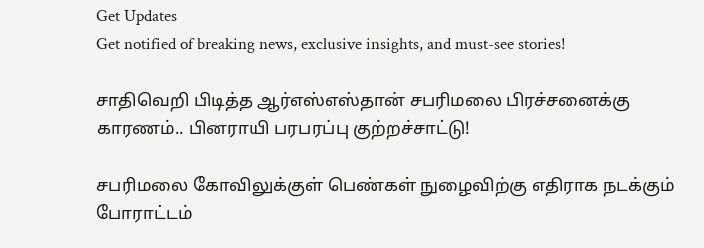Get Updates
Get notified of breaking news, exclusive insights, and must-see stories!

சாதிவெறி பிடித்த ஆர்எஸ்எஸ்தான் சபரிமலை பிரச்சனைக்கு காரணம்.. பினராயி பரபரப்பு குற்றச்சாட்டு!

சபரிமலை கோவிலுக்குள் பெண்கள் நுழைவிற்கு எதிராக நடக்கும் போராட்டம்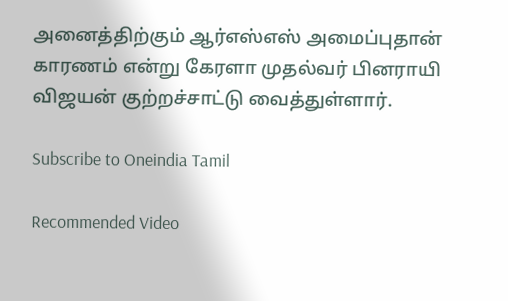அனைத்திற்கும் ஆர்எஸ்எஸ் அமைப்புதான் காரணம் என்று கேரளா முதல்வர் பினராயி விஜயன் குற்றச்சாட்டு வைத்துள்ளார்.

Subscribe to Oneindia Tamil

Recommended Video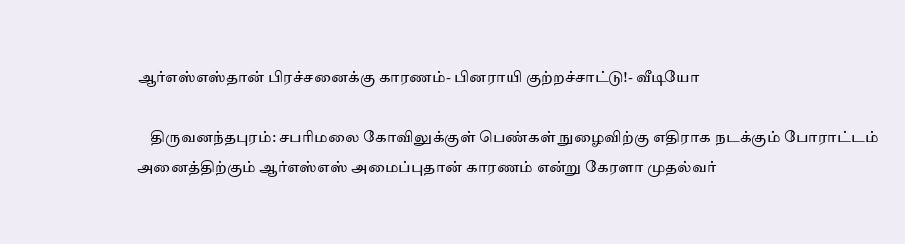ஆர்எஸ்எஸ்தான் பிரச்சனைக்கு காரணம்- பினராயி குற்றச்சாட்டு!- வீடியோ

    திருவனந்தபுரம்: சபரிமலை கோவிலுக்குள் பெண்கள் நுழைவிற்கு எதிராக நடக்கும் போராட்டம் அனைத்திற்கும் ஆர்எஸ்எஸ் அமைப்புதான் காரணம் என்று கேரளா முதல்வர்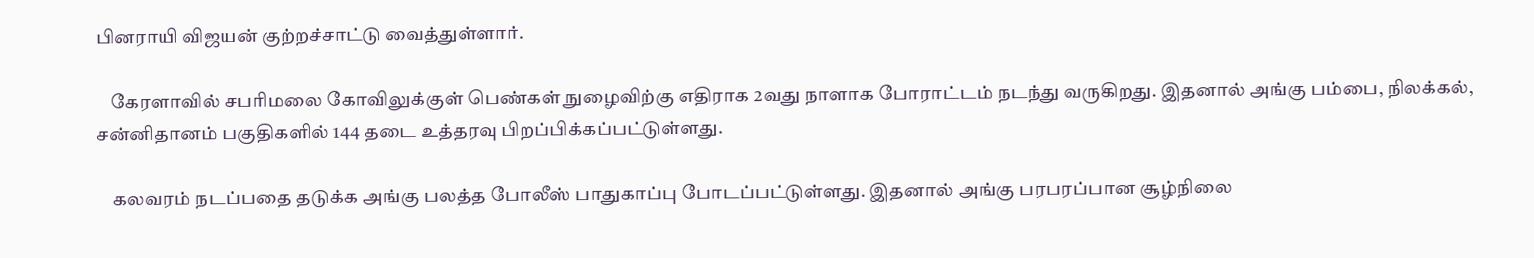பினராயி விஜயன் குற்றச்சாட்டு வைத்துள்ளார்.

    கேரளாவில் சபரிமலை கோவிலுக்குள் பெண்கள் நுழைவிற்கு எதிராக 2வது நாளாக போராட்டம் நடந்து வருகிறது. இதனால் அங்கு பம்பை, நிலக்கல், சன்னிதானம் பகுதிகளில் 144 தடை உத்தரவு பிறப்பிக்கப்பட்டுள்ளது.

    கலவரம் நடப்பதை தடுக்க அங்கு பலத்த போலீஸ் பாதுகாப்பு போடப்பட்டுள்ளது. இதனால் அங்கு பரபரப்பான சூழ்நிலை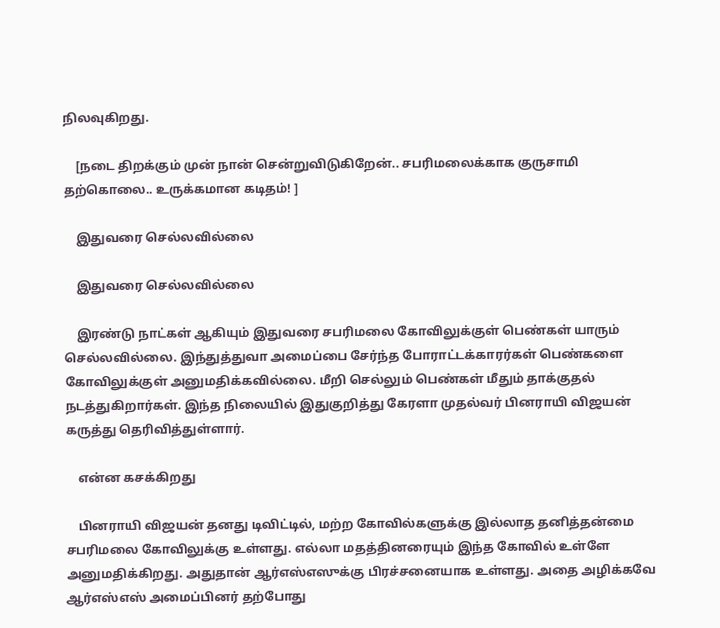நிலவுகிறது.

    [நடை திறக்கும் முன் நான் சென்றுவிடுகிறேன்.. சபரிமலைக்காக குருசாமி தற்கொலை.. உருக்கமான கடிதம்! ]

    இதுவரை செல்லவில்லை

    இதுவரை செல்லவில்லை

    இரண்டு நாட்கள் ஆகியும் இதுவரை சபரிமலை கோவிலுக்குள் பெண்கள் யாரும் செல்லவில்லை. இந்துத்துவா அமைப்பை சேர்ந்த போராட்டக்காரர்கள் பெண்களை கோவிலுக்குள் அனுமதிக்கவில்லை. மீறி செல்லும் பெண்கள் மீதும் தாக்குதல் நடத்துகிறார்கள். இந்த நிலையில் இதுகுறித்து கேரளா முதல்வர் பினராயி விஜயன் கருத்து தெரிவித்துள்ளார்.

    என்ன கசக்கிறது

    பினராயி விஜயன் தனது டிவிட்டில், மற்ற கோவில்களுக்கு இல்லாத தனித்தன்மை சபரிமலை கோவிலுக்கு உள்ளது. எல்லா மதத்தினரையும் இந்த கோவில் உள்ளே அனுமதிக்கிறது. அதுதான் ஆர்எஸ்எஸுக்கு பிரச்சனையாக உள்ளது. அதை அழிக்கவே ஆர்எஸ்எஸ் அமைப்பினர் தற்போது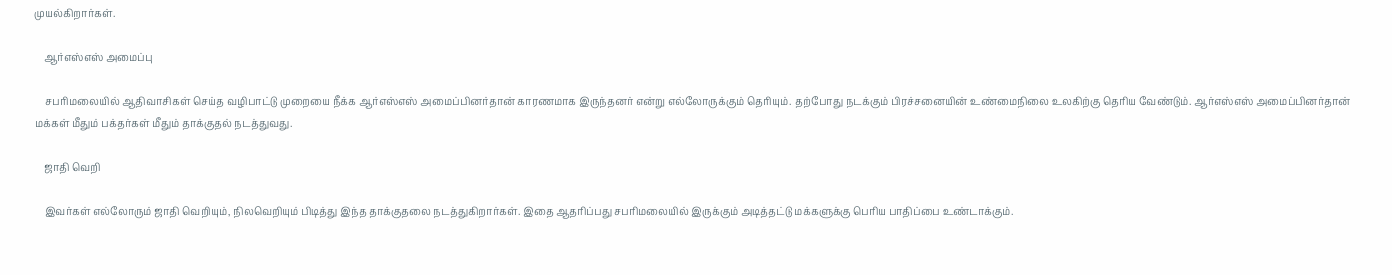முயல்கிறார்கள்.

    ஆர்எஸ்எஸ் அமைப்பு

    சபரிமலையில் ஆதிவாசிகள் செய்த வழிபாட்டு முறையை நீக்க ஆர்எஸ்எஸ் அமைப்பினர்தான் காரணமாக இருந்தனர் என்று எல்லோருக்கும் தெரியும். தற்போது நடக்கும் பிரச்சனையின் உண்மைநிலை உலகிற்கு தெரிய வேண்டும். ஆர்எஸ்எஸ் அமைப்பினர்தான் மக்கள் மீதும் பக்தர்கள் மீதும் தாக்குதல் நடத்துவது.

    ஜாதி வெறி

    இவர்கள் எல்லோரும் ஜாதி வெறியும், நிலவெறியும் பிடித்து இந்த தாக்குதலை நடத்துகிறார்கள். இதை ஆதரிப்பது சபரிமலையில் இருக்கும் அடித்தட்டு மக்களுக்கு பெரிய பாதிப்பை உண்டாக்கும்.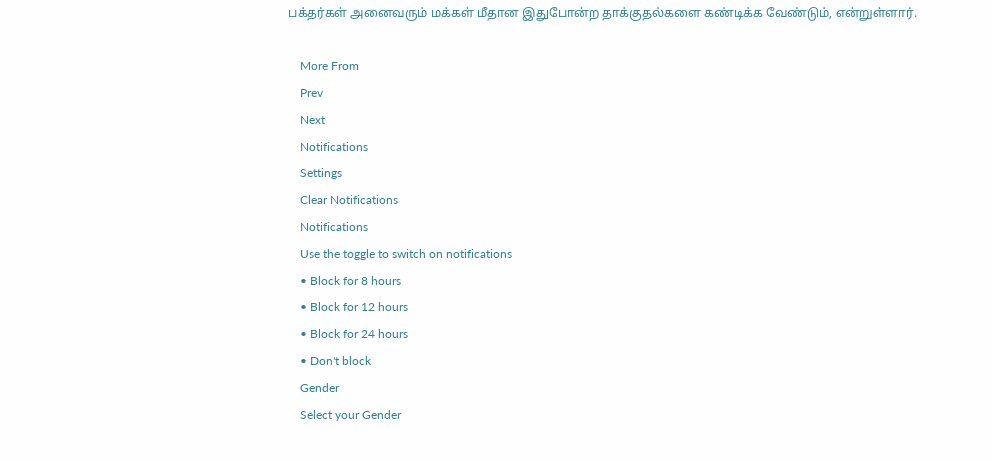பக்தர்கள் அனைவரும் மக்கள் மீதான இதுபோன்ற தாக்குதல்களை கண்டிக்க வேண்டும், என்றுள்ளார்.

    More From
    Prev
    Next
    Notifications
    Settings
    Clear Notifications
    Notifications
    Use the toggle to switch on notifications
    • Block for 8 hours
    • Block for 12 hours
    • Block for 24 hours
    • Don't block
    Gender
    Select your Gender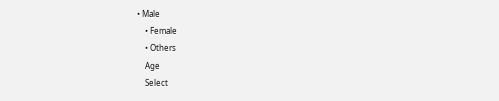• Male
    • Female
    • Others
    Age
    Select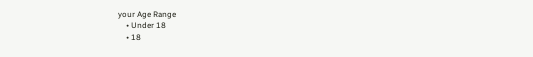your Age Range
    • Under 18
    • 18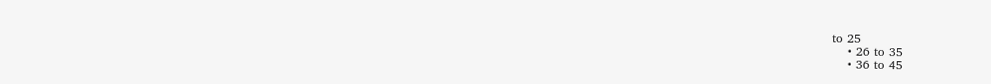to 25
    • 26 to 35
    • 36 to 45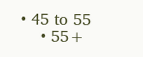• 45 to 55
    • 55+